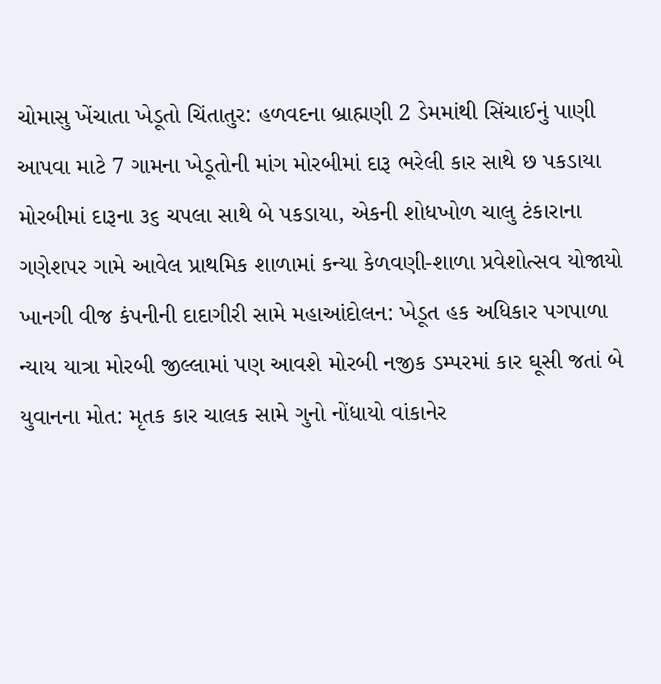ચોમાસુ ખેંચાતા ખેડૂતો ચિંતાતુર: હળવદના બ્રાહ્મણી 2 ડેમમાંથી સિંચાઈનું પાણી આપવા માટે 7 ગામના ખેડૂતોની માંગ મોરબીમાં દારૂ ભરેલી કાર સાથે છ પકડાયા મોરબીમાં દારૂના ૩૬ ચપલા સાથે બે પકડાયા, એકની શોધખોળ ચાલુ ટંકારાના ગણેશપર ગામે આવેલ પ્રાથમિક શાળામાં કન્યા કેળવણી-શાળા પ્રવેશોત્સવ યોજાયો ખાનગી વીજ કંપનીની દાદાગીરી સામે મહાઆંદોલન: ખેડૂત હક અધિકાર પગપાળા ન્યાય યાત્રા મોરબી જીલ્લામાં પણ આવશે મોરબી નજીક ડમ્પરમાં કાર ઘૂસી જતાં બે યુવાનના મોત: મૃતક કાર ચાલક સામે ગુનો નોંધાયો વાંકાનેર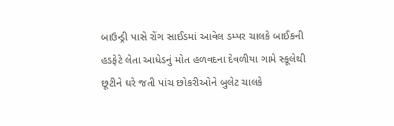બાઉન્ડ્રી પાસે રોંગ સાઈડમાં આવેલ ડમ્પર ચાલકે બાઈકની હડફેટે લેતા આધેડનું મોત હળવદના દેવળીયા ગામે સ્કૂલેથી છૂટીને ઘરે જતી પાંચ છોકરીઓને બુલેટ ચાલકે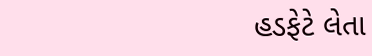હડફેટે લેતા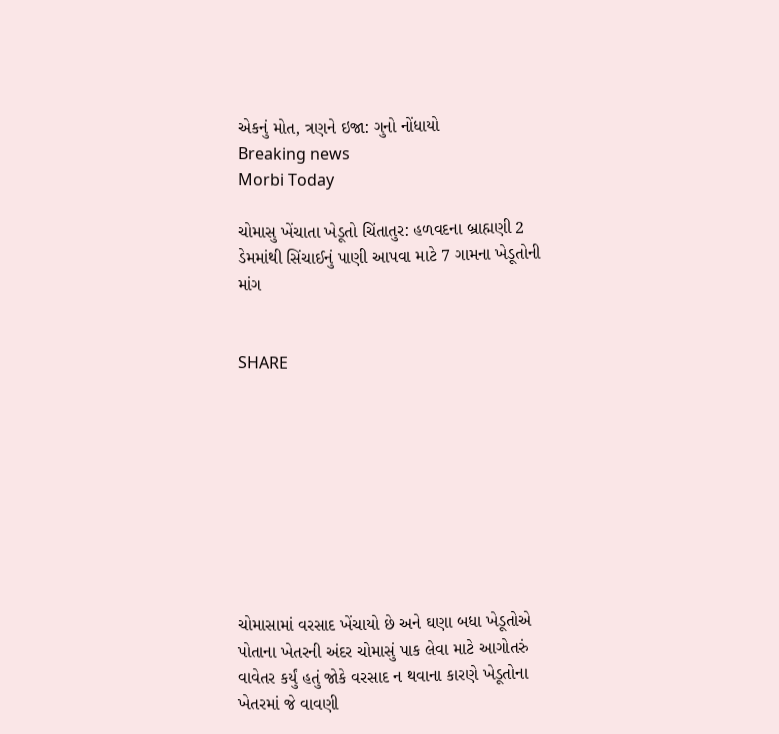એકનું મોત, ત્રણને ઇજા: ગુનો નોંધાયો
Breaking news
Morbi Today

ચોમાસુ ખેંચાતા ખેડૂતો ચિંતાતુર: હળવદના બ્રાહ્મણી 2 ડેમમાંથી સિંચાઈનું પાણી આપવા માટે 7 ગામના ખેડૂતોની માંગ


SHARE









ચોમાસામાં વરસાદ ખેંચાયો છે અને ઘણા બધા ખેડૂતોએ પોતાના ખેતરની અંદર ચોમાસું પાક લેવા માટે આગોતરું વાવેતર કર્યું હતું જોકે વરસાદ ન થવાના કારણે ખેડૂતોના ખેતરમાં જે વાવણી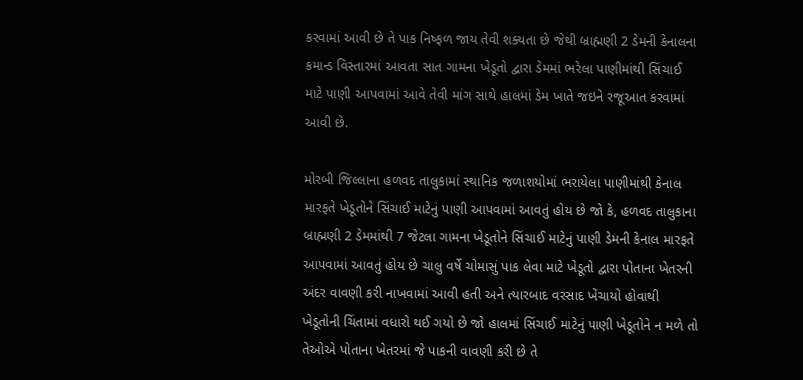કરવામાં આવી છે તે પાક નિષ્ફળ જાય તેવી શક્યતા છે જેથી બ્રાહ્મણી 2 ડેમની કેનાલના કમાન્ડ વિસ્તારમાં આવતા સાત ગામના ખેડૂતો દ્વારા ડેમમાં ભરેલા પાણીમાંથી સિંચાઈ માટે પાણી આપવામાં આવે તેવી માંગ સાથે હાલમાં ડેમ ખાતે જઇને રજૂઆત કરવામાં આવી છે.

મોરબી જિલ્લાના હળવદ તાલુકામાં સ્થાનિક જળાશયોમાં ભરાયેલા પાણીમાંથી કેનાલ મારફતે ખેડૂતોને સિંચાઈ માટેનું પાણી આપવામાં આવતું હોય છે જો કે, હળવદ તાલુકાના બ્રાહ્મણી 2 ડેમમાંથી 7 જેટલા ગામના ખેડૂતોને સિંચાઈ માટેનું પાણી ડેમની કેનાલ મારફતે આપવામાં આવતું હોય છે ચાલુ વર્ષે ચોમાસું પાક લેવા માટે ખેડૂતો દ્વારા પોતાના ખેતરની અંદર વાવણી કરી નાખવામાં આવી હતી અને ત્યારબાદ વરસાદ ખેંચાયો હોવાથી ખેડૂતોની ચિંતામાં વધારો થઈ ગયો છે જો હાલમાં સિંચાઈ માટેનું પાણી ખેડૂતોને ન મળે તો તેઓએ પોતાના ખેતરમાં જે પાકની વાવણી કરી છે તે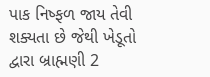પાક નિષ્ફળ જાય તેવી શક્યતા છે જેથી ખેડૂતો દ્વારા બ્રાહ્મણી 2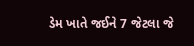ડેમ ખાતે જઈને 7 જેટલા જે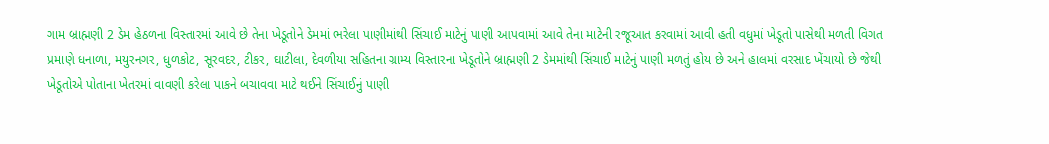ગામ બ્રાહ્મણી 2 ડેમ હેઠળના વિસ્તારમાં આવે છે તેના ખેડૂતોને ડેમમાં ભરેલા પાણીમાંથી સિંચાઈ માટેનું પાણી આપવામાં આવે તેના માટેની રજૂઆત કરવામાં આવી હતી વધુમાં ખેડૂતો પાસેથી મળતી વિગત પ્રમાણે ધનાળા, મયુરનગર, ધુળકોટ, સૂરવદર, ટીકર, ઘાટીલા, દેવળીયા સહિતના ગ્રામ્ય વિસ્તારના ખેડૂતોને બ્રાહ્મણી 2 ડેમમાંથી સિંચાઈ માટેનું પાણી મળતું હોય છે અને હાલમાં વરસાદ ખેંચાયો છે જેથી ખેડૂતોએ પોતાના ખેતરમાં વાવણી કરેલા પાકને બચાવવા માટે થઈને સિંચાઈનું પાણી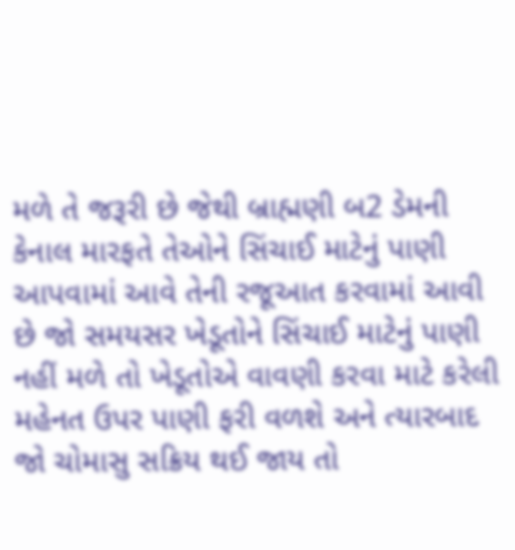મળે તે જરૂરી છે જેથી બ્રાહ્મણી બ2 ડેમની કેનાલ મારફતે તેઓને સિંચાઈ માટેનું પાણી આપવામાં આવે તેની રજૂઆત કરવામાં આવી છે જો સમયસર ખેડૂતોને સિંચાઈ માટેનું પાણી નહીં મળે તો ખેડૂતોએ વાવણી કરવા માટે કરેલી મહેનત ઉપર પાણી ફરી વળશે અને ત્યારબાદ જો ચોમાસુ સક્રિય થઈ જાય તો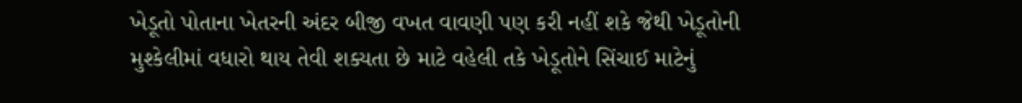ખેડૂતો પોતાના ખેતરની અંદર બીજી વખત વાવણી પણ કરી નહીં શકે જેથી ખેડૂતોની મુશ્કેલીમાં વધારો થાય તેવી શક્યતા છે માટે વહેલી તકે ખેડૂતોને સિંચાઈ માટેનું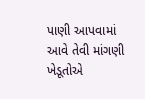પાણી આપવામાં આવે તેવી માંગણી ખેડૂતોએ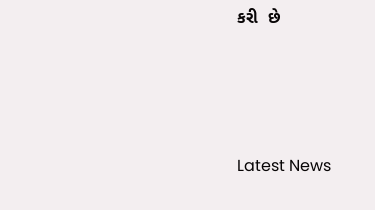કરી  છે






Latest News